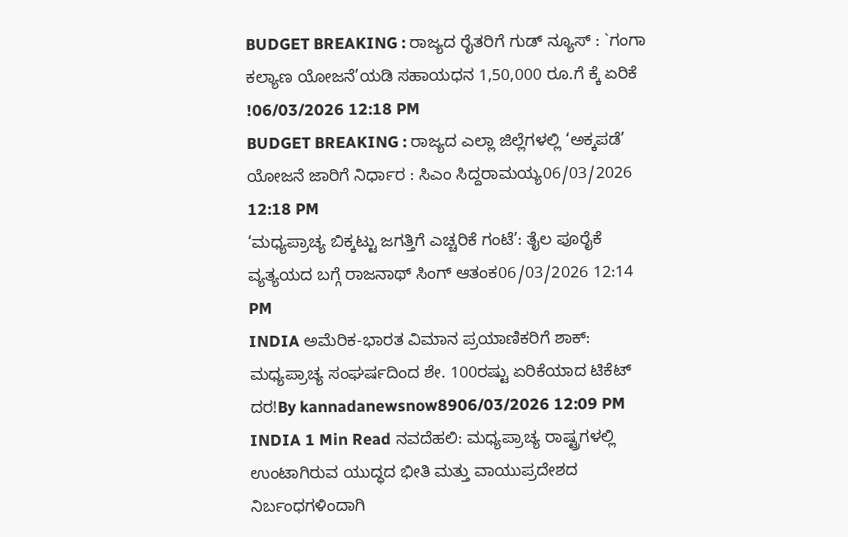BUDGET BREAKING : ರಾಜ್ಯದ ರೈತರಿಗೆ ಗುಡ್ ನ್ಯೂಸ್ : `ಗಂಗಾ ಕಲ್ಯಾಣ ಯೋಜನೆ’ಯಡಿ ಸಹಾಯಧನ 1,50,000 ರೂ.ಗೆ ಕ್ಕೆ ಏರಿಕೆ !06/03/2026 12:18 PM
BUDGET BREAKING : ರಾಜ್ಯದ ಎಲ್ಲಾ ಜಿಲ್ಲೆಗಳಲ್ಲಿ ‘ಅಕ್ಕಪಡೆ’ ಯೋಜನೆ ಜಾರಿಗೆ ನಿರ್ಧಾರ : ಸಿಎಂ ಸಿದ್ದರಾಮಯ್ಯ06/03/2026 12:18 PM
‘ಮಧ್ಯಪ್ರಾಚ್ಯ ಬಿಕ್ಕಟ್ಟು ಜಗತ್ತಿಗೆ ಎಚ್ಚರಿಕೆ ಗಂಟೆ’: ತೈಲ ಪೂರೈಕೆ ವ್ಯತ್ಯಯದ ಬಗ್ಗೆ ರಾಜನಾಥ್ ಸಿಂಗ್ ಆತಂಕ06/03/2026 12:14 PM
INDIA ಅಮೆರಿಕ-ಭಾರತ ವಿಮಾನ ಪ್ರಯಾಣಿಕರಿಗೆ ಶಾಕ್: ಮಧ್ಯಪ್ರಾಚ್ಯ ಸಂಘರ್ಷದಿಂದ ಶೇ. 100ರಷ್ಟು ಏರಿಕೆಯಾದ ಟಿಕೆಟ್ ದರ!By kannadanewsnow8906/03/2026 12:09 PM INDIA 1 Min Read ನವದೆಹಲಿ: ಮಧ್ಯಪ್ರಾಚ್ಯ ರಾಷ್ಟ್ರಗಳಲ್ಲಿ ಉಂಟಾಗಿರುವ ಯುದ್ಧದ ಭೀತಿ ಮತ್ತು ವಾಯುಪ್ರದೇಶದ ನಿರ್ಬಂಧಗಳಿಂದಾಗಿ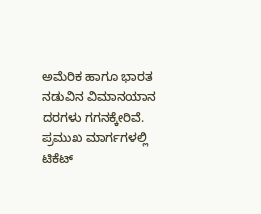ಅಮೆರಿಕ ಹಾಗೂ ಭಾರತ ನಡುವಿನ ವಿಮಾನಯಾನ ದರಗಳು ಗಗನಕ್ಕೇರಿವೆ. ಪ್ರಮುಖ ಮಾರ್ಗಗಳಲ್ಲಿ ಟಿಕೆಟ್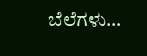ಬೆಲೆಗಳು…